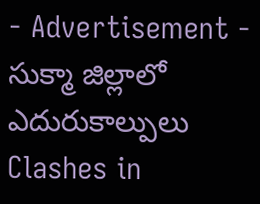- Advertisement -
సుక్మా జిల్లాలో ఎదురుకాల్పులు
Clashes in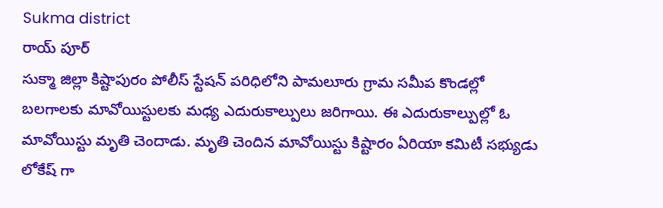Sukma district
రాయ్ పూర్
సుక్మా జిల్లా కిష్టాపురం పోలీస్ స్టేషన్ పరిధిలోని పామలూరు గ్రామ సమీప కొండల్లో బలగాలకు మావోయిస్టులకు మధ్య ఎదురుకాల్పులు జరిగాయి. ఈ ఎదురుకాల్పుల్లో ఓ మావోయిస్టు మృతి చెందాడు. మృతి చెందిన మావోయిస్టు కిష్టారం ఏరియా కమిటీ సభ్యుడు లోకేష్ గా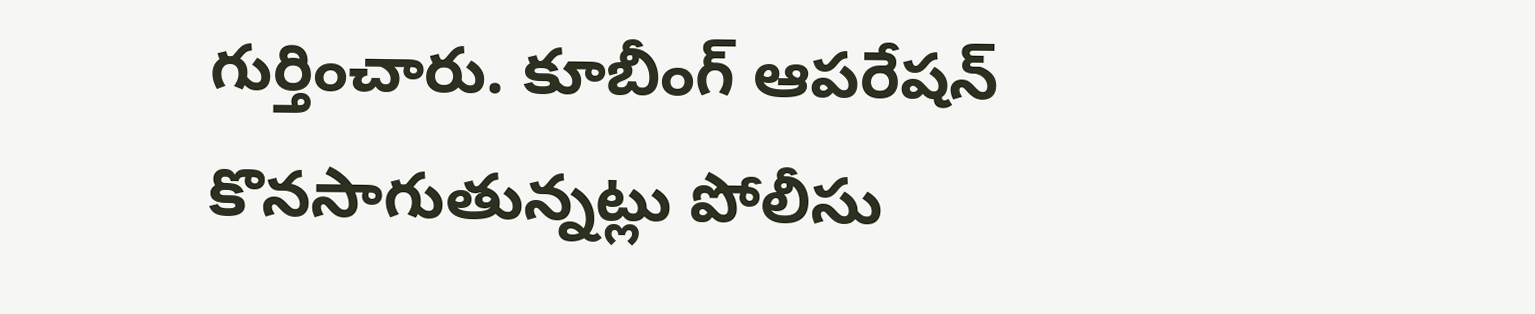గుర్తించారు. కూబీంగ్ ఆపరేషన్ కొనసాగుతున్నట్లు పోలీసు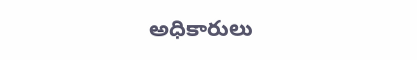అధికారులు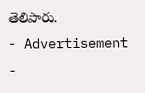తెలిపారు.
- Advertisement -